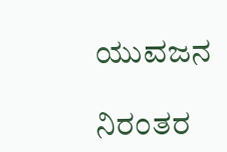ಯುವಜನ

ನಿರಂತರ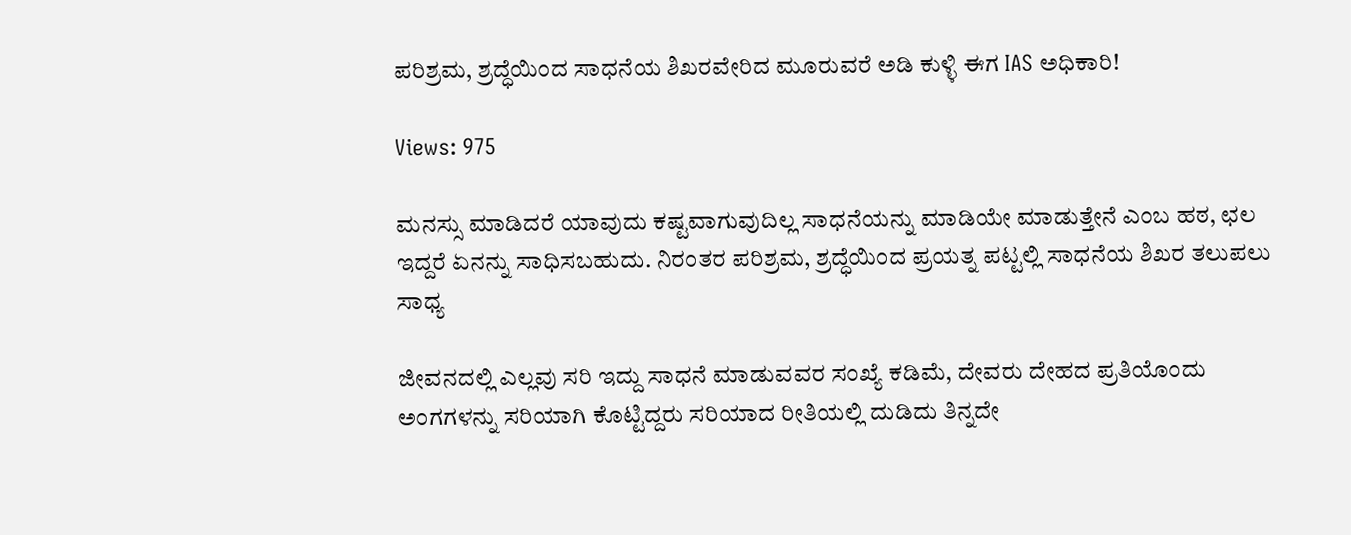ಪರಿಶ್ರಮ, ಶ್ರದ್ಧೆಯಿಂದ ಸಾಧನೆಯ ಶಿಖರವೇರಿದ ಮೂರುವರೆ ಅಡಿ ಕುಳ್ಳಿ ಈಗ IAS ಅಧಿಕಾರಿ!

Views: 975

ಮನಸ್ಸು ಮಾಡಿದರೆ ಯಾವುದು ಕಷ್ಟವಾಗುವುದಿಲ್ಲ ಸಾಧನೆಯನ್ನು ಮಾಡಿಯೇ ಮಾಡುತ್ತೇನೆ ಎಂಬ ಹಠ, ಛಲ ಇದ್ದರೆ ಏನನ್ನು ಸಾಧಿಸಬಹುದು. ನಿರಂತರ ಪರಿಶ್ರಮ, ಶ್ರದ್ಧೆಯಿಂದ ಪ್ರಯತ್ನ ಪಟ್ಟಲ್ಲಿ ಸಾಧನೆಯ ಶಿಖರ ತಲುಪಲು ಸಾಧ್ಯ

ಜೀವನದಲ್ಲಿ ಎಲ್ಲವು ಸರಿ ಇದ್ದು ಸಾಧನೆ ಮಾಡುವವರ ಸಂಖ್ಯೆ ಕಡಿಮೆ, ದೇವರು ದೇಹದ ಪ್ರತಿಯೊಂದು ಅಂಗಗಳನ್ನು ಸರಿಯಾಗಿ ಕೊಟ್ಟಿದ್ದರು ಸರಿಯಾದ ರೀತಿಯಲ್ಲಿ ದುಡಿದು ತಿನ್ನದೇ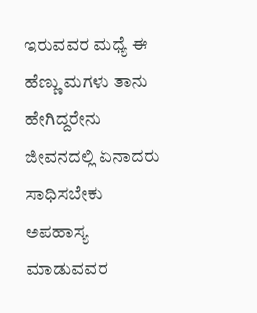ಇರುವವರ ಮಧ್ಯೆ ಈ ಹೆಣ್ಣು ಮಗಳು ತಾನು ಹೇಗಿದ್ದರೇನು ಜೀವನದಲ್ಲಿ ಏನಾದರು ಸಾಧಿಸಬೇಕು ಅಪಹಾಸ್ಯ ಮಾಡುವವರ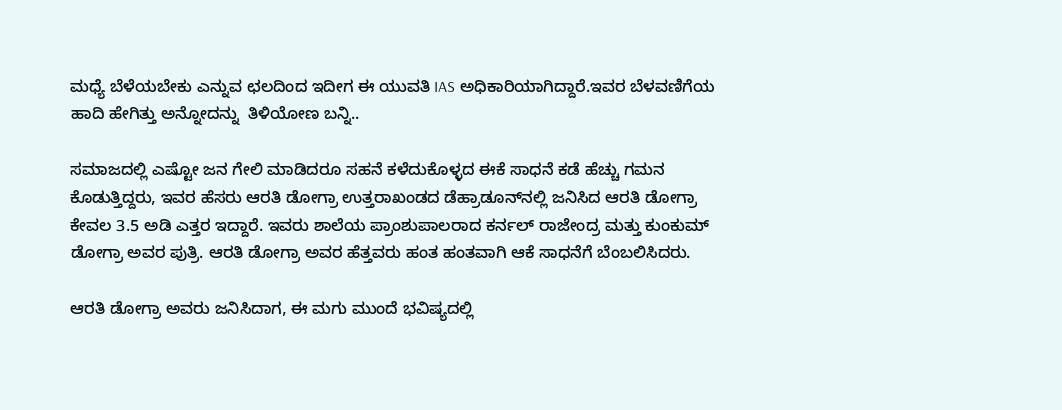ಮಧ್ಯೆ ಬೆಳೆಯಬೇಕು ಎನ್ನುವ ಛಲದಿಂದ ಇದೀಗ ಈ ಯುವತಿ IAS ಅಧಿಕಾರಿಯಾಗಿದ್ದಾರೆ.ಇವರ ಬೆಳವಣಿಗೆಯ ಹಾದಿ ಹೇಗಿತ್ತು ಅನ್ನೋದನ್ನು  ತಿಳಿಯೋಣ ಬನ್ನಿ..

ಸಮಾಜದಲ್ಲಿ ಎಷ್ಟೋ ಜನ ಗೇಲಿ ಮಾಡಿದರೂ ಸಹನೆ ಕಳೆದುಕೊಳ್ಳದ ಈಕೆ ಸಾಧನೆ ಕಡೆ ಹೆಚ್ಚು ಗಮನ ಕೊಡುತ್ತಿದ್ದರು, ಇವರ ಹೆಸರು ಆರತಿ ಡೋಗ್ರಾ ಉತ್ತರಾಖಂಡದ ಡೆಹ್ರಾಡೂನ್‌ನಲ್ಲಿ ಜನಿಸಿದ ಆರತಿ ಡೋಗ್ರಾ ಕೇವಲ 3.5 ಅಡಿ ಎತ್ತರ ಇದ್ದಾರೆ. ಇವರು ಶಾಲೆಯ ಪ್ರಾಂಶುಪಾಲರಾದ ಕರ್ನಲ್ ರಾಜೇಂದ್ರ ಮತ್ತು ಕುಂಕುಮ್ ಡೋಗ್ರಾ ಅವರ ಪುತ್ರಿ. ಆರತಿ ಡೋಗ್ರಾ ಅವರ ಹೆತ್ತವರು ಹಂತ ಹಂತವಾಗಿ ಆಕೆ ಸಾಧನೆಗೆ ಬೆಂಬಲಿಸಿದರು.

ಆರತಿ ಡೋಗ್ರಾ ಅವರು ಜನಿಸಿದಾಗ, ಈ ಮಗು ಮುಂದೆ ಭವಿಷ್ಯದಲ್ಲಿ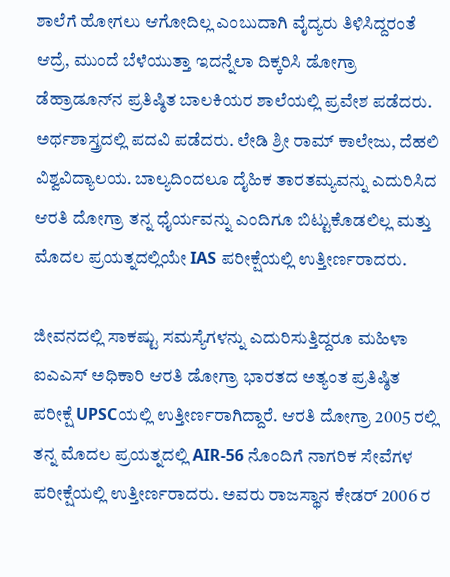ಶಾಲೆಗೆ ಹೋಗಲು ಆಗೋದಿಲ್ಲ ಎಂಬುದಾಗಿ ವೈದ್ಯರು ತಿಳಿಸಿದ್ದರಂತೆ ಆದ್ರೆ, ಮುಂದೆ ಬೆಳೆಯುತ್ತಾ ಇದನ್ನೆಲಾ ದಿಕ್ಕರಿಸಿ ಡೋಗ್ರಾ ಡೆಹ್ರಾಡೂನ್‌ನ ಪ್ರತಿಷ್ಠಿತ ಬಾಲಕಿಯರ ಶಾಲೆಯಲ್ಲಿ ಪ್ರವೇಶ ಪಡೆದರು. ಅರ್ಥಶಾಸ್ತ್ರದಲ್ಲಿ ಪದವಿ ಪಡೆದರು. ಲೇಡಿ ಶ್ರೀ ರಾಮ್ ಕಾಲೇಜು, ದೆಹಲಿ ವಿಶ್ವವಿದ್ಯಾಲಯ. ಬಾಲ್ಯದಿಂದಲೂ ದೈಹಿಕ ತಾರತಮ್ಯವನ್ನು ಎದುರಿಸಿದ ಆರತಿ ದೋಗ್ರಾ ತನ್ನ ಧೈರ್ಯವನ್ನು ಎಂದಿಗೂ ಬಿಟ್ಟುಕೊಡಲಿಲ್ಲ ಮತ್ತು ಮೊದಲ ಪ್ರಯತ್ನದಲ್ಲಿಯೇ IAS ಪರೀಕ್ಷೆಯಲ್ಲಿ ಉತ್ತೀರ್ಣರಾದರು.

ಜೀವನದಲ್ಲಿ ಸಾಕಷ್ಟು ಸಮಸ್ಯೆಗಳನ್ನು ಎದುರಿಸುತ್ತಿದ್ದರೂ ಮಹಿಳಾ ಐಎಎಸ್ ಅಧಿಕಾರಿ ಆರತಿ ಡೋಗ್ರಾ ಭಾರತದ ಅತ್ಯಂತ ಪ್ರತಿಷ್ಠಿತ ಪರೀಕ್ಷೆ UPSCಯಲ್ಲಿ ಉತ್ತೀರ್ಣರಾಗಿದ್ದಾರೆ. ಆರತಿ ದೋಗ್ರಾ 2005 ರಲ್ಲಿ ತನ್ನ ಮೊದಲ ಪ್ರಯತ್ನದಲ್ಲಿ AIR-56 ನೊಂದಿಗೆ ನಾಗರಿಕ ಸೇವೆಗಳ ಪರೀಕ್ಷೆಯಲ್ಲಿ ಉತ್ತೀರ್ಣರಾದರು. ಅವರು ರಾಜಸ್ಥಾನ ಕೇಡರ್ 2006 ರ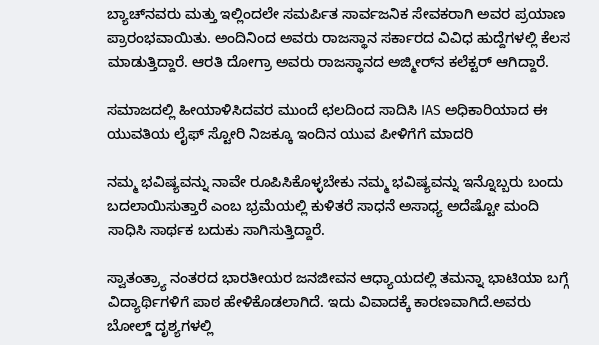ಬ್ಯಾಚ್‌ನವರು ಮತ್ತು ಇಲ್ಲಿಂದಲೇ ಸಮರ್ಪಿತ ಸಾರ್ವಜನಿಕ ಸೇವಕರಾಗಿ ಅವರ ಪ್ರಯಾಣ ಪ್ರಾರಂಭವಾಯಿತು. ಅಂದಿನಿಂದ ಅವರು ರಾಜಸ್ಥಾನ ಸರ್ಕಾರದ ವಿವಿಧ ಹುದ್ದೆಗಳಲ್ಲಿ ಕೆಲಸ ಮಾಡುತ್ತಿದ್ದಾರೆ. ಆರತಿ ದೋಗ್ರಾ ಅವರು ರಾಜಸ್ಥಾನದ ಅಜ್ಮೀರ್‌ನ ಕಲೆಕ್ಟರ್ ಆಗಿದ್ದಾರೆ.

ಸಮಾಜದಲ್ಲಿ ಹೀಯಾಳಿಸಿದವರ ಮುಂದೆ ಛಲದಿಂದ ಸಾದಿಸಿ IAS ಅಧಿಕಾರಿಯಾದ ಈ ಯುವತಿಯ ಲೈಫ್ ಸ್ಟೋರಿ ನಿಜಕ್ಕೂ ಇಂದಿನ ಯುವ ಪೀಳಿಗೆಗೆ ಮಾದರಿ

ನಮ್ಮ ಭವಿಷ್ಯವನ್ನು ನಾವೇ ರೂಪಿಸಿಕೊಳ್ಳಬೇಕು ನಮ್ಮ ಭವಿಷ್ಯವನ್ನು ಇನ್ನೊಬ್ಬರು ಬಂದು ಬದಲಾಯಿಸುತ್ತಾರೆ ಎಂಬ ಭ್ರಮೆಯಲ್ಲಿ ಕುಳಿತರೆ ಸಾಧನೆ ಅಸಾಧ್ಯ ಅದೆಷ್ಟೋ ಮಂದಿ ಸಾಧಿಸಿ ಸಾರ್ಥಕ ಬದುಕು ಸಾಗಿಸುತ್ತಿದ್ದಾರೆ.

ಸ್ವಾತಂತ್ರ್ಯಾ ನಂತರದ ಭಾರತೀಯರ ಜನಜೀವನ ಆಧ್ಯಾಯದಲ್ಲಿ ತಮನ್ನಾ ಭಾಟಿಯಾ ಬಗ್ಗೆ ವಿದ್ಯಾರ್ಥಿಗಳಿಗೆ ಪಾಠ ಹೇಳಿಕೊಡಲಾಗಿದೆ. ಇದು ವಿವಾದಕ್ಕೆ ಕಾರಣವಾಗಿದೆ.ಅವರು ಬೋಲ್ಡ್ ದೃಶ್ಯಗಳಲ್ಲಿ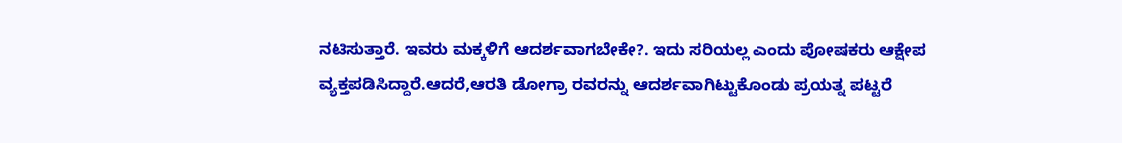ನಟಿಸುತ್ತಾರೆ. ಇವರು ಮಕ್ಕಳಿಗೆ ಆದರ್ಶವಾಗಬೇಕೇ?. ಇದು ಸರಿಯಲ್ಲ ಎಂದು ಪೋಷಕರು ಆಕ್ಷೇಪ ವ್ಯಕ್ತಪಡಿಸಿದ್ದಾರೆ.ಆದರೆ,ಆರತಿ ಡೋಗ್ರಾ ರವರನ್ನು ಆದರ್ಶವಾಗಿಟ್ಟುಕೊಂಡು ಪ್ರಯತ್ನ ಪಟ್ಟರೆ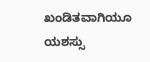ಖಂಡಿತವಾಗಿಯೂ ಯಶಸ್ಸು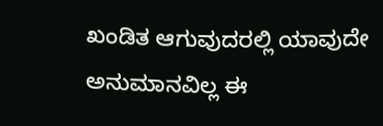ಖಂಡಿತ ಆಗುವುದರಲ್ಲಿ ಯಾವುದೇ ಅನುಮಾನವಿಲ್ಲ ಈ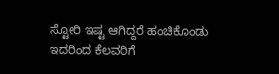ಸ್ಟೋರಿ ಇಷ್ಟ ಆಗಿದ್ದರೆ ಹಂಚಿಕೊಂಡು ಇದರಿಂದ ಕೆಲವರಿಗೆ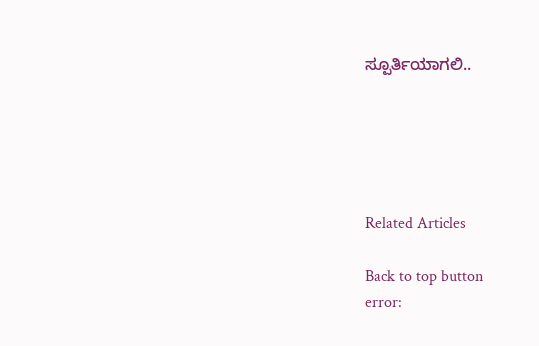ಸ್ಪೂರ್ತಿಯಾಗಲಿ..





Related Articles

Back to top button
error: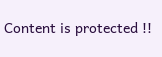Content is protected !!